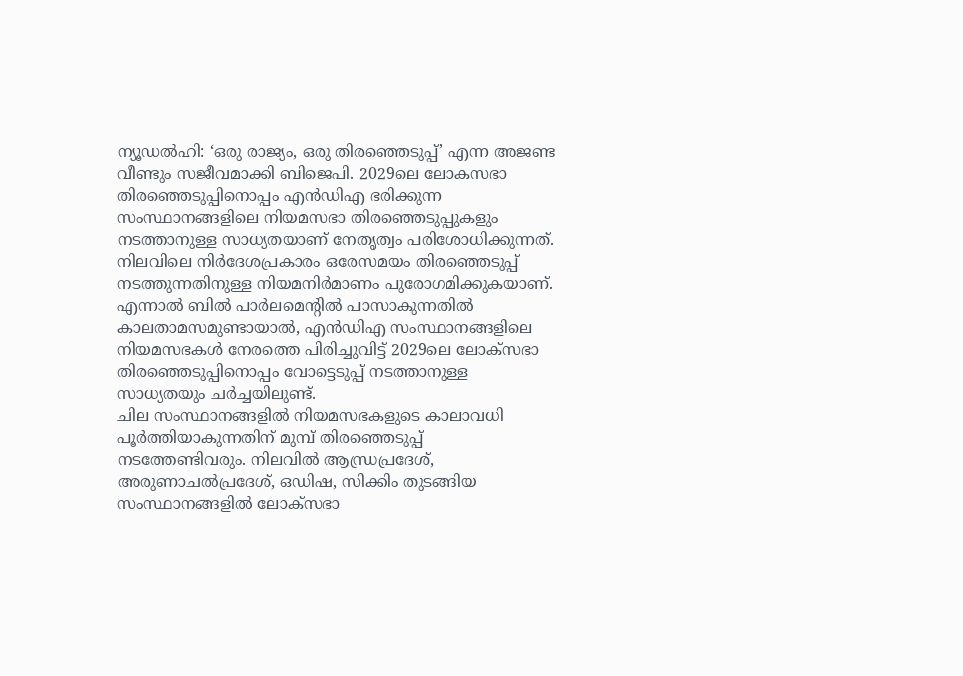ന്യൂഡൽഹി: ‘ഒരു രാജ്യം, ഒരു തിരഞ്ഞെടുപ്പ്’ എന്ന അജണ്ട വീണ്ടും സജീവമാക്കി ബിജെപി. 2029ലെ ലോകസഭാ തിരഞ്ഞെടുപ്പിനൊപ്പം എൻഡിഎ ഭരിക്കുന്ന സംസ്ഥാനങ്ങളിലെ നിയമസഭാ തിരഞ്ഞെടുപ്പുകളും നടത്താനുള്ള സാധ്യതയാണ് നേതൃത്വം പരിശോധിക്കുന്നത്.
നിലവിലെ നിർദേശപ്രകാരം ഒരേസമയം തിരഞ്ഞെടുപ്പ് നടത്തുന്നതിനുള്ള നിയമനിർമാണം പുരോഗമിക്കുകയാണ്. എന്നാൽ ബിൽ പാർലമെന്റിൽ പാസാകുന്നതിൽ കാലതാമസമുണ്ടായാൽ, എൻഡിഎ സംസ്ഥാനങ്ങളിലെ നിയമസഭകൾ നേരത്തെ പിരിച്ചുവിട്ട് 2029ലെ ലോക്സഭാ തിരഞ്ഞെടുപ്പിനൊപ്പം വോട്ടെടുപ്പ് നടത്താനുള്ള സാധ്യതയും ചർച്ചയിലുണ്ട്.
ചില സംസ്ഥാനങ്ങളിൽ നിയമസഭകളുടെ കാലാവധി പൂർത്തിയാകുന്നതിന് മുമ്പ് തിരഞ്ഞെടുപ്പ് നടത്തേണ്ടിവരും. നിലവിൽ ആന്ധ്രപ്രദേശ്, അരുണാചൽപ്രദേശ്, ഒഡിഷ, സിക്കിം തുടങ്ങിയ സംസ്ഥാനങ്ങളിൽ ലോക്സഭാ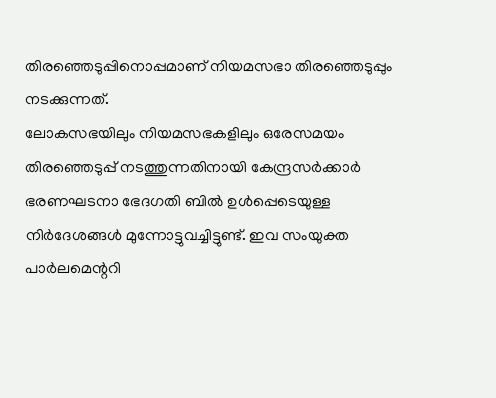തിരഞ്ഞെടുപ്പിനൊപ്പമാണ് നിയമസഭാ തിരഞ്ഞെടുപ്പും നടക്കുന്നത്.
ലോകസഭയിലും നിയമസഭകളിലും ഒരേസമയം തിരഞ്ഞെടുപ്പ് നടത്തുന്നതിനായി കേന്ദ്രസർക്കാർ ഭരണഘടനാ ഭേദഗതി ബിൽ ഉൾപ്പെടെയുള്ള നിർദേശങ്ങൾ മുന്നോട്ടുവച്ചിട്ടുണ്ട്. ഇവ സംയുക്ത പാർലമെന്ററി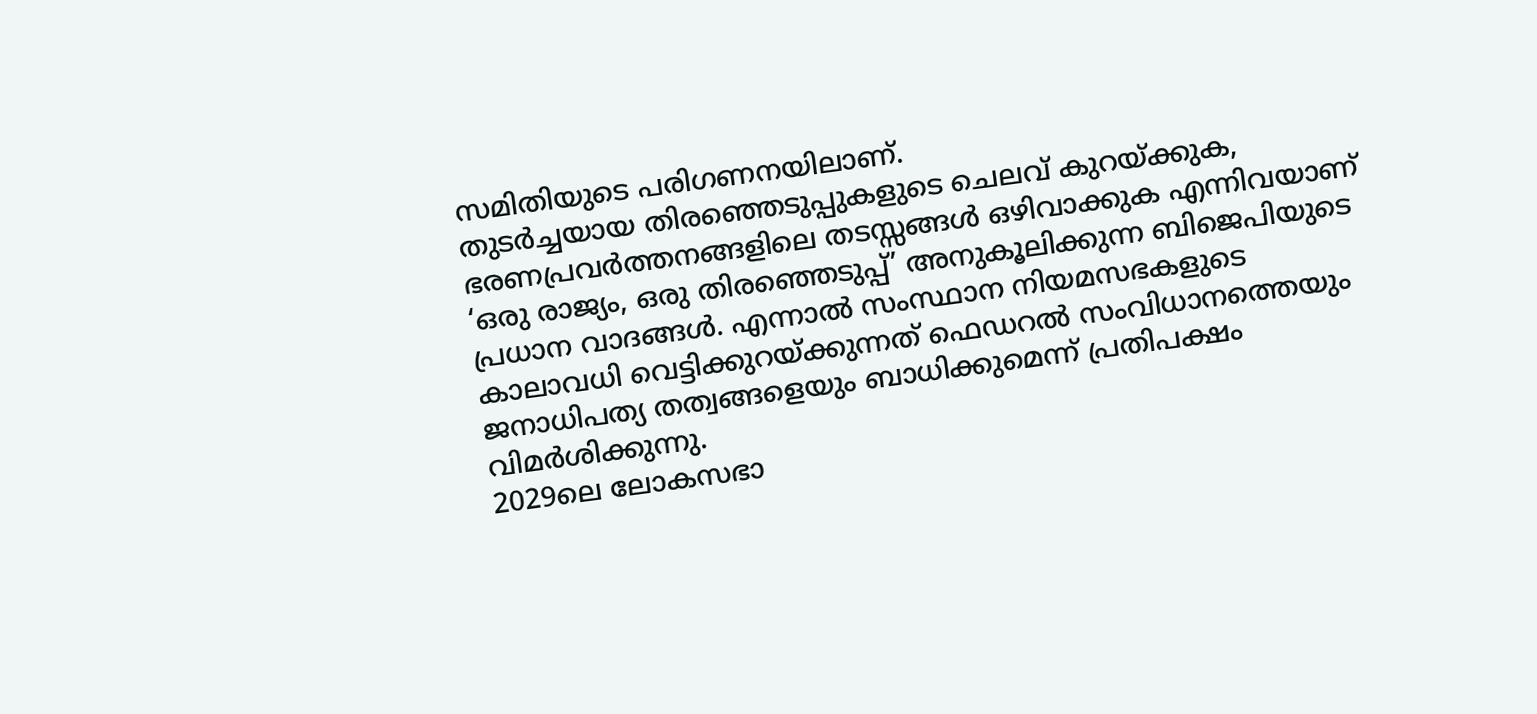സമിതിയുടെ പരിഗണനയിലാണ്.
തുടർച്ചയായ തിരഞ്ഞെടുപ്പുകളുടെ ചെലവ് കുറയ്ക്കുക, ഭരണപ്രവർത്തനങ്ങളിലെ തടസ്സങ്ങൾ ഒഴിവാക്കുക എന്നിവയാണ് ‘ഒരു രാജ്യം, ഒരു തിരഞ്ഞെടുപ്പ്’ അനുകൂലിക്കുന്ന ബിജെപിയുടെ പ്രധാന വാദങ്ങൾ. എന്നാൽ സംസ്ഥാന നിയമസഭകളുടെ കാലാവധി വെട്ടിക്കുറയ്ക്കുന്നത് ഫെഡറൽ സംവിധാനത്തെയും ജനാധിപത്യ തത്വങ്ങളെയും ബാധിക്കുമെന്ന് പ്രതിപക്ഷം വിമർശിക്കുന്നു.
2029ലെ ലോകസഭാ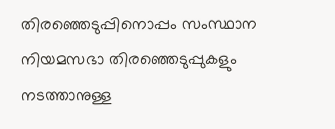തിരഞ്ഞെടുപ്പിനൊപ്പം സംസ്ഥാന നിയമസഭാ തിരഞ്ഞെടുപ്പുകളും നടത്താനുള്ള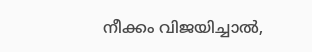നീക്കം വിജയിച്ചാൽ,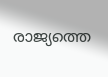രാജ്യത്തെ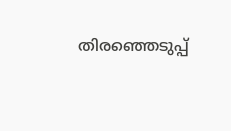തിരഞ്ഞെടുപ്പ്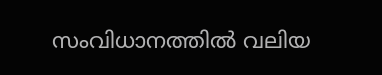സംവിധാനത്തിൽ വലിയ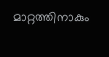മാറ്റത്തിനാകും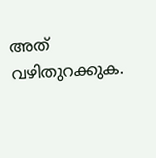അത് വഴിതുറക്കുക.